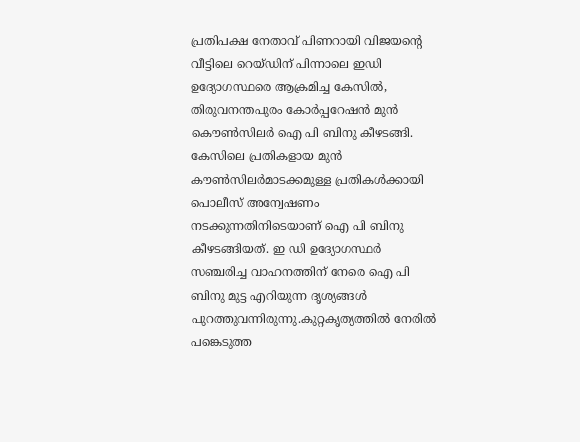പ്രതിപക്ഷ നേതാവ് പിണറായി വിജയന്റെ വീട്ടിലെ റെയ്ഡിന് പിന്നാലെ ഇഡി ഉദ്യോഗസ്ഥരെ ആക്രമിച്ച കേസിൽ, തിരുവനന്തപുരം കോർപ്പറേഷൻ മുൻ കൌൺസിലർ ഐ പി ബിനു കീഴടങ്ങി. കേസിലെ പ്രതികളായ മുൻ കൗൺസിലർമാടക്കമുള്ള പ്രതികൾക്കായി പൊലീസ് അന്വേഷണം നടക്കുന്നതിനിടെയാണ് ഐ പി ബിനു കീഴടങ്ങിയത്. ഇ ഡി ഉദ്യോഗസ്ഥർ സഞ്ചരിച്ച വാഹനത്തിന് നേരെ ഐ പി ബിനു മുട്ട എറിയുന്ന ദൃശ്യങ്ങൾ പുറത്തുവന്നിരുന്നു.കുറ്റകൃത്യത്തിൽ നേരിൽ പങ്കെടുത്ത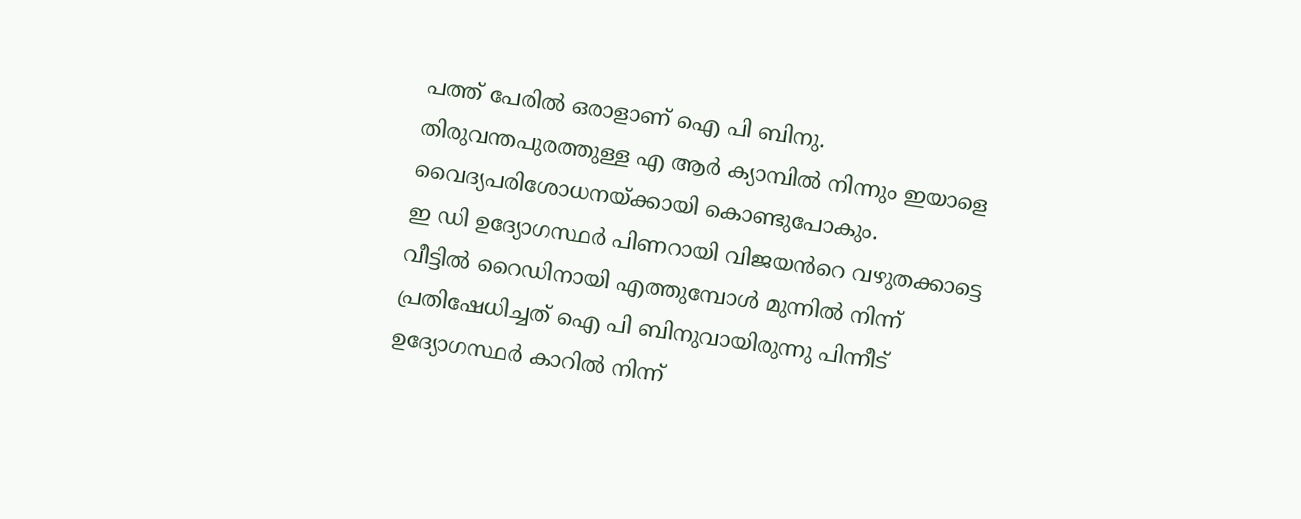പത്ത് പേരിൽ ഒരാളാണ് ഐ പി ബിനു. തിരുവന്തപുരത്തുള്ള എ ആർ ക്യാമ്പിൽ നിന്നും ഇയാളെ വൈദ്യപരിശോധനയ്ക്കായി കൊണ്ടുപോകും.
ഇ ഡി ഉദ്യോഗസ്ഥർ പിണറായി വിജയൻറെ വഴുതക്കാട്ടെ വീട്ടിൽ റൈഡിനായി എത്തുമ്പോൾ മുന്നിൽ നിന്ന് പ്രതിഷേധിച്ചത് ഐ പി ബിനുവായിരുന്നു പിന്നീട് ഉദ്യോഗസ്ഥർ കാറിൽ നിന്ന്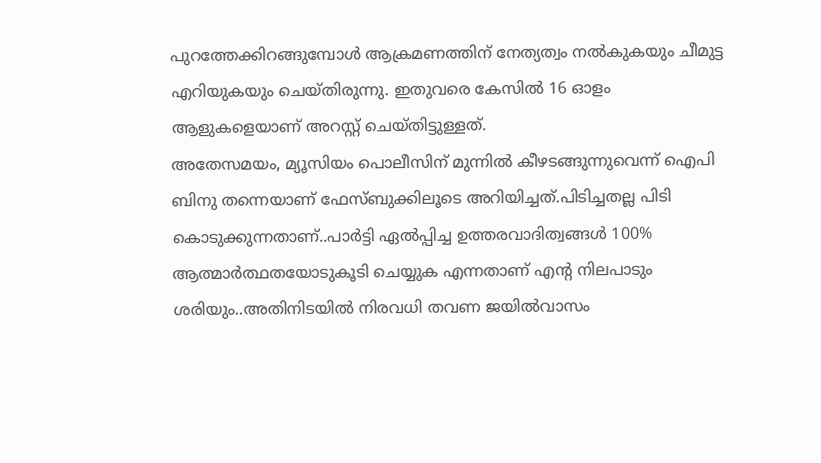പുറത്തേക്കിറങ്ങുമ്പോൾ ആക്രമണത്തിന് നേത്യത്വം നൽകുകയും ചീമുട്ട എറിയുകയും ചെയ്തിരുന്നു. ഇതുവരെ കേസിൽ 16 ഓളം ആളുകളെയാണ് അറസ്റ്റ് ചെയ്തിട്ടുള്ളത്.
അതേസമയം, മ്യൂസിയം പൊലീസിന് മുന്നിൽ കീഴടങ്ങുന്നുവെന്ന് ഐപി ബിനു തന്നെയാണ് ഫേസ്ബുക്കിലൂടെ അറിയിച്ചത്.പിടിച്ചതല്ല പിടി കൊടുക്കുന്നതാണ്..പാർട്ടി ഏൽപ്പിച്ച ഉത്തരവാദിത്വങ്ങൾ 100% ആത്മാർത്ഥതയോടുകൂടി ചെയ്യുക എന്നതാണ് എൻ്റ നിലപാടും ശരിയും..അതിനിടയിൽ നിരവധി തവണ ജയിൽവാസം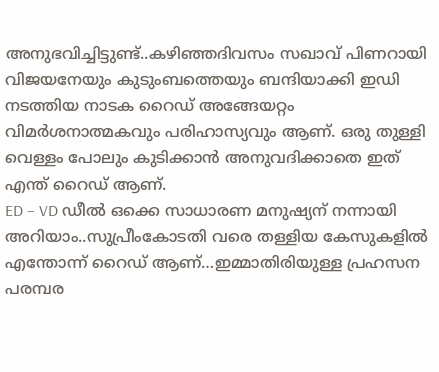അനുഭവിച്ചിട്ടുണ്ട്..കഴിഞ്ഞദിവസം സഖാവ് പിണറായി വിജയനേയും കുടുംബത്തെയും ബന്ദിയാക്കി ഇഡി നടത്തിയ നാടക റൈഡ് അങ്ങേയറ്റം വിമർശനാത്മകവും പരിഹാസ്യവും ആണ്. ഒരു തുള്ളി വെള്ളം പോലും കുടിക്കാൻ അനുവദിക്കാതെ ഇത് എന്ത് റൈഡ് ആണ്.
ED – VD ഡീൽ ഒക്കെ സാധാരണ മനുഷ്യന് നന്നായി അറിയാം..സുപ്രീംകോടതി വരെ തള്ളിയ കേസുകളിൽ എന്തോന്ന് റൈഡ് ആണ്…ഇമ്മാതിരിയുള്ള പ്രഹസന പരമ്പര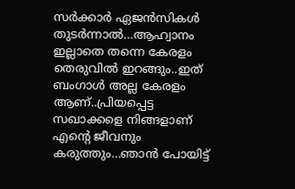സർക്കാർ ഏജൻസികൾ തുടർന്നാൽ…ആഹ്വാനം ഇല്ലാതെ തന്നെ കേരളം തെരുവിൽ ഇറങ്ങും..ഇത് ബംഗാൾ അല്ല കേരളം ആണ്..പ്രിയപ്പെട്ട സഖാക്കളെ നിങ്ങളാണ് എൻ്റെ ജീവനും കരുത്തും…ഞാൻ പോയിട്ട്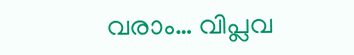വരാം… വിപ്ലവ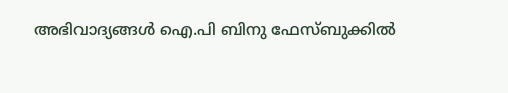അഭിവാദ്യങ്ങൾ ഐ.പി ബിനു ഫേസ്ബുക്കിൽ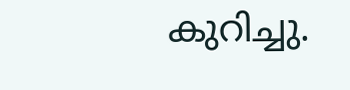കുറിച്ചു.